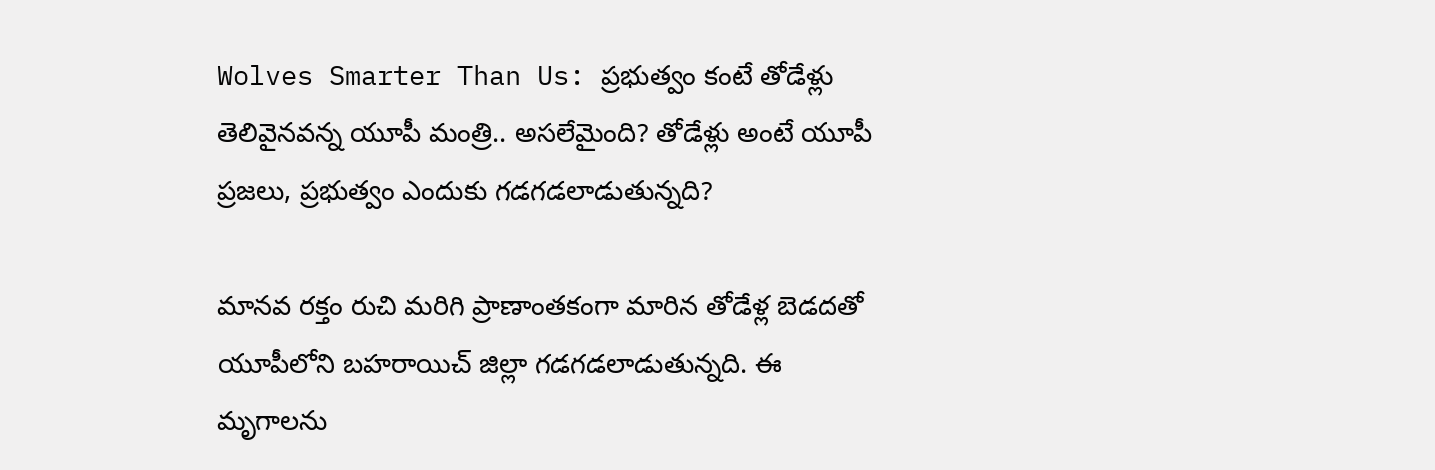Wolves Smarter Than Us: ప్రభుత్వం కంటే తోడేళ్లు తెలివైనవన్న యూపీ మంత్రి.. అసలేమైంది? తోడేళ్లు అంటే యూపీ ప్రజలు, ప్రభుత్వం ఎందుకు గడగడలాడుతున్నది?

మానవ రక్తం రుచి మరిగి ప్రాణాంతకంగా మారిన తోడేళ్ల బెడదతో యూపీలోని బహరాయిచ్‌ జిల్లా గడగడలాడుతున్నది. ఈ మృగాలను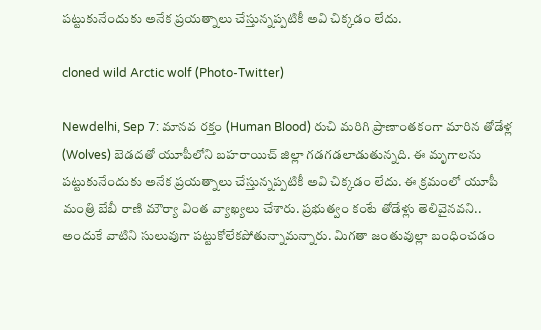పట్టుకునేందుకు అనేక ప్రయత్నాలు చేస్తున్నప్పటికీ అవి చిక్కడం లేదు.

cloned wild Arctic wolf (Photo-Twitter)

Newdelhi, Sep 7: మానవ రక్తం (Human Blood) రుచి మరిగి ప్రాణాంతకంగా మారిన తోడేళ్ల (Wolves) బెడదతో యూపీలోని బహరాయిచ్‌ జిల్లా గడగడలాడుతున్నది. ఈ మృగాలను పట్టుకునేందుకు అనేక ప్రయత్నాలు చేస్తున్నప్పటికీ అవి చిక్కడం లేదు. ఈ క్రమంలో యూపీ మంత్రి బేబీ రాణి మౌర్యా వింత వ్యాఖ్యలు చేశారు. ప్రభుత్వం కంటే తోడేళ్లు తెలివైనవని.. అందుకే వాటిని సులువుగా పట్టుకోలేకపోతున్నామన్నారు. మిగతా జంతువుల్లా బంధించడం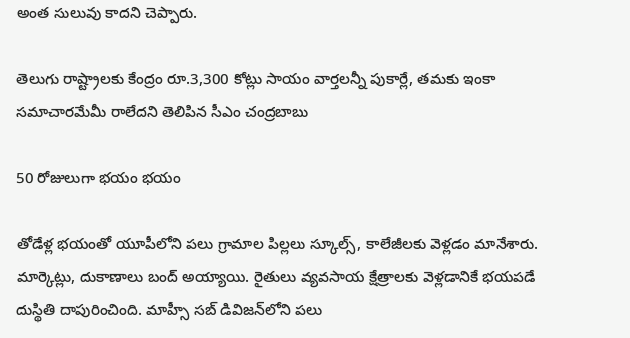అంత సులువు కాదని చెప్పారు.

తెలుగు రాష్ట్రాలకు కేంద్రం రూ.3,300 కోట్లు సాయం వార్తలన్నీ పుకార్లే, తమకు ఇంకా సమాచారమేమీ రాలేదని తెలిపిన సీఎం చంద్రబాబు

50 రోజులుగా భయం భయం

తోడేళ్ల భయంతో యూపీలోని పలు గ్రామాల పిల్లలు స్కూల్స్‌, కాలేజీలకు వెళ్లడం మానేశారు. మార్కెట్లు, దుకాణాలు బంద్‌ అయ్యాయి. రైతులు వ్యవసాయ క్షేత్రాలకు వెళ్లడానికే భయపడే దుస్థితి దాపురించింది. మాహ్సీ సబ్‌ డివిజన్‌లోని పలు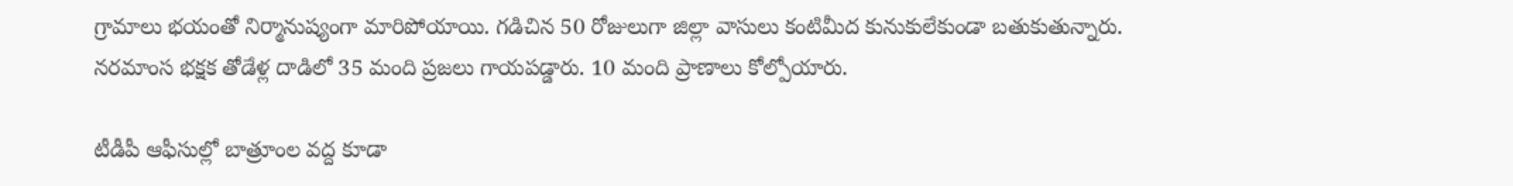గ్రామాలు భయంతో నిర్మానుష్యంగా మారిపోయాయి. గడిచిన 50 రోజులుగా జిల్లా వాసులు కంటిమీద కునుకులేకుండా బతుకుతున్నారు. నరమాంస భక్షక తోడేళ్ల దాడిలో 35 మంది ప్రజలు గాయపడ్డారు. 10 మంది ప్రాణాలు కోల్పోయారు.

టీడీపీ ఆఫీసుల్లో బాత్రూంల వద్ద కూడా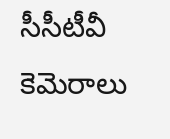సీసీటీవీ కెమెరాలు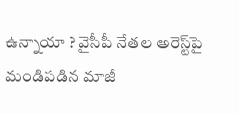ఉన్నాయా ? వైసీపీ నేతల అరెస్ట్‌పై మండిపడిన మాజీ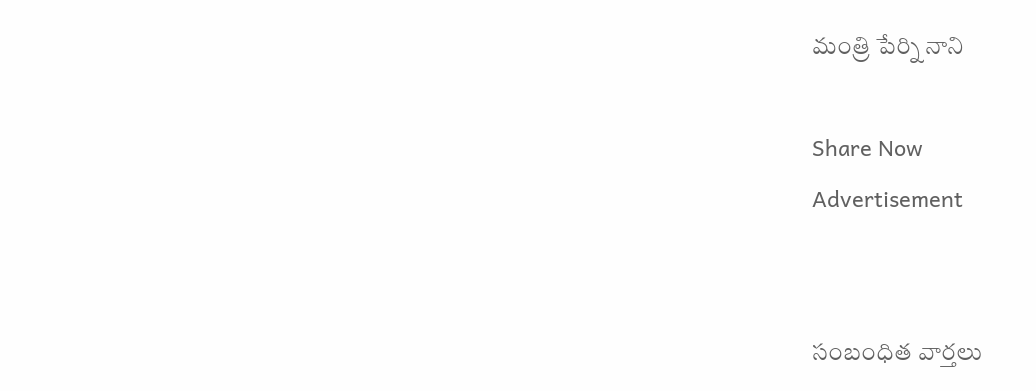మంత్రి పేర్ని నాని

Share Now
Advertisement


సంబంధిత వార్తలు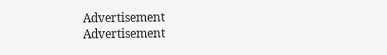Advertisement
Advertisement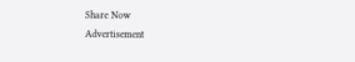Share Now
Advertisement